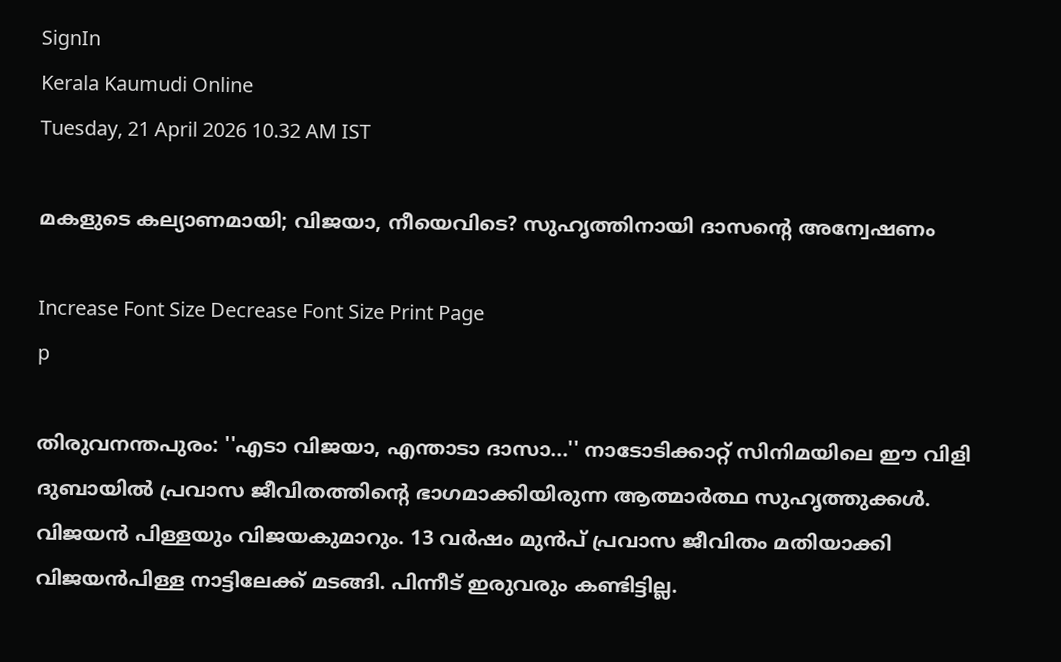SignIn
Kerala Kaumudi Online
Tuesday, 21 April 2026 10.32 AM IST

മകളുടെ കല്യാണമായി; വിജയാ, നീയെവിടെ? സുഹൃത്തിനായി ദാസന്റെ അന്വേഷണം

Increase Font Size Decrease Font Size Print Page
p

തിരുവനന്തപുരം: ''എടാ വിജയാ, എന്താടാ ദാസാ...'' നാടോടിക്കാറ്റ് സിനിമയിലെ ഈ വിളി ദുബായിൽ പ്രവാസ ജീവിതത്തിന്റെ ഭാഗമാക്കിയിരുന്ന ആത്മാർത്ഥ സുഹൃത്തുക്കൾ. വിജയൻ പിള്ളയും വിജയകുമാറും. 13 വർഷം മുൻപ് പ്രവാസ ജീവിതം മതിയാക്കി വിജയൻപിള്ള നാട്ടിലേക്ക് മടങ്ങി. പിന്നീട് ഇരുവരും കണ്ടിട്ടില്ല.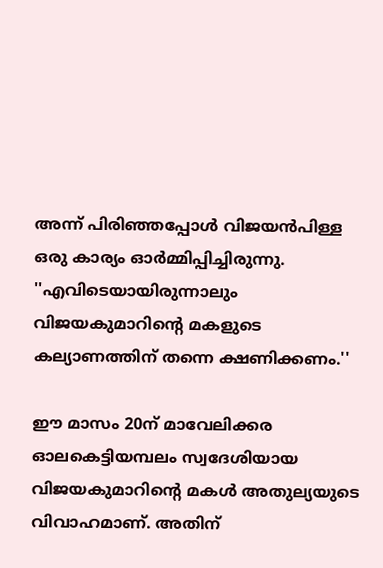അന്ന് പിരിഞ്ഞപ്പോൾ വിജയൻപിള്ള ഒരു കാര്യം ഓർമ്മിപ്പിച്ചിരുന്നു. ''എവിടെയായിരുന്നാലും വിജയകുമാറിന്റെ മകളുടെ കല്യാണത്തിന് തന്നെ ക്ഷണിക്കണം.''

ഈ മാസം 20ന് മാവേലിക്കര ഓലകെട്ടിയമ്പലം സ്വദേശിയായ വിജയകുമാറിന്റെ മകൾ അതുല്യയുടെ വിവാഹമാണ്. അതിന്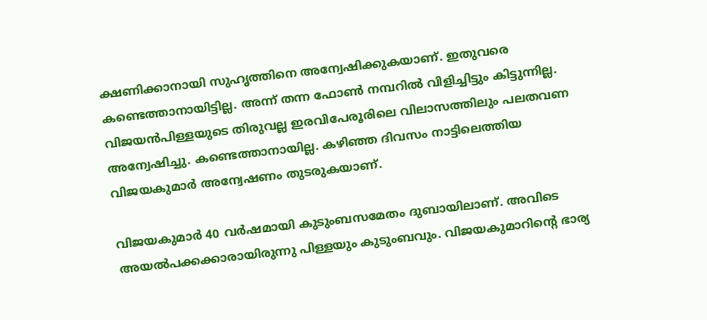ക്ഷണിക്കാനായി സുഹൃത്തിനെ അന്വേഷിക്കുകയാണ്. ഇതുവരെ കണ്ടെത്താനായിട്ടില്ല. അന്ന് തന്ന ഫോൺ നമ്പറിൽ വിളിച്ചിട്ടും കിട്ടുന്നില്ല. വിജയൻപിള്ളയുടെ തിരുവല്ല ഇരവിപേരൂരിലെ വിലാസത്തിലും പലതവണ അന്വേഷിച്ചു. കണ്ടെത്താനായില്ല. കഴിഞ്ഞ ദിവസം നാട്ടിലെത്തിയ വിജയകുമാർ അന്വേഷണം തുടരുകയാണ്.

വിജയകുമാർ 40 വർഷമായി കുടുംബസമേതം ദുബായിലാണ്. അവിടെ അയൽപക്കക്കാരായിരുന്നു പിള്ളയും കുടുംബവും. വിജയകുമാറിന്റെ ഭാര്യ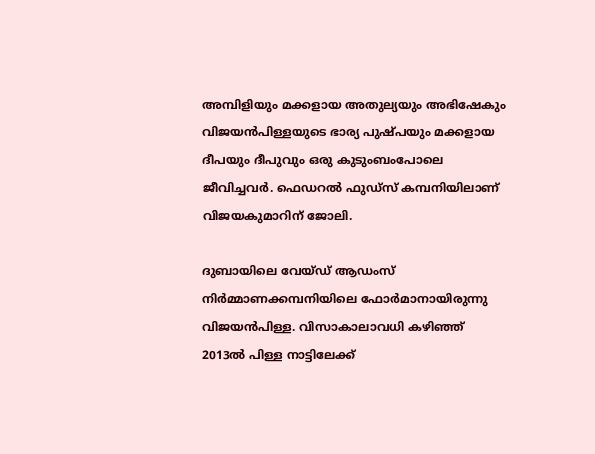അമ്പിളിയും മക്കളായ അതുല്യയും അഭിഷേകും വിജയൻപിള്ളയുടെ ഭാര്യ പുഷ്പയും മക്കളായ ദീപയും ദീപുവും ഒരു കുടുംബംപോലെ ജീവിച്ചവർ. ഫെഡറൽ ഫുഡ്സ് കമ്പനിയിലാണ് വിജയകുമാറിന് ജോലി.

ദുബായിലെ വേയ്ഡ് ആഡംസ് നിർമ്മാണക്കമ്പനിയിലെ ഫോർമാനായിരുന്നു വിജയൻപിള്ള. വിസാകാലാവധി കഴിഞ്ഞ് 2013ൽ പിള്ള നാട്ടിലേക്ക്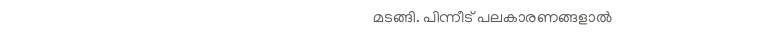മടങ്ങി. പിന്നീട് പലകാരണങ്ങളാൽ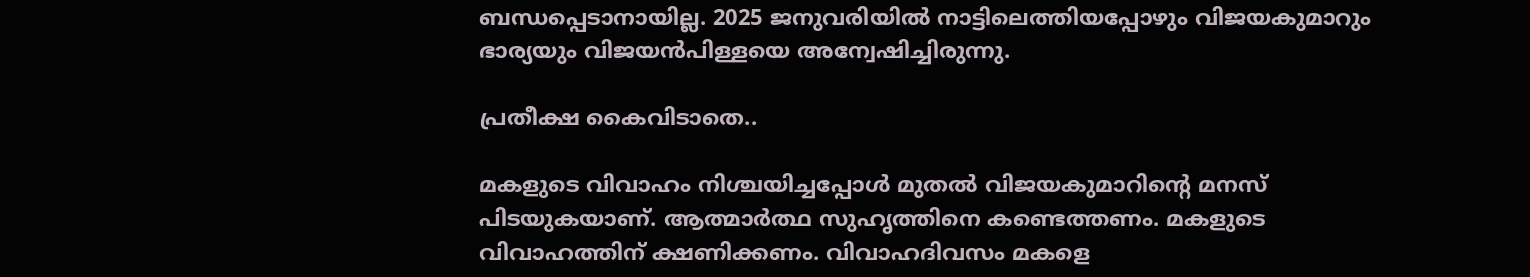ബന്ധപ്പെടാനായില്ല. 2025 ജനുവരിയിൽ നാട്ടിലെത്തിയപ്പോഴും വിജയകുമാറും ഭാര്യയും വിജയൻപിള്ളയെ അന്വേഷിച്ചിരുന്നു.

പ്രതീക്ഷ കൈവിടാതെ..

മകളുടെ വിവാഹം നിശ്ചയിച്ചപ്പോൾ മുതൽ വിജയകുമാറിന്റെ മനസ് പിടയുകയാണ്. ആത്മാർത്ഥ സുഹൃത്തിനെ കണ്ടെത്തണം. മകളുടെ വിവാഹത്തിന് ക്ഷണിക്കണം. വിവാഹദിവസം മകളെ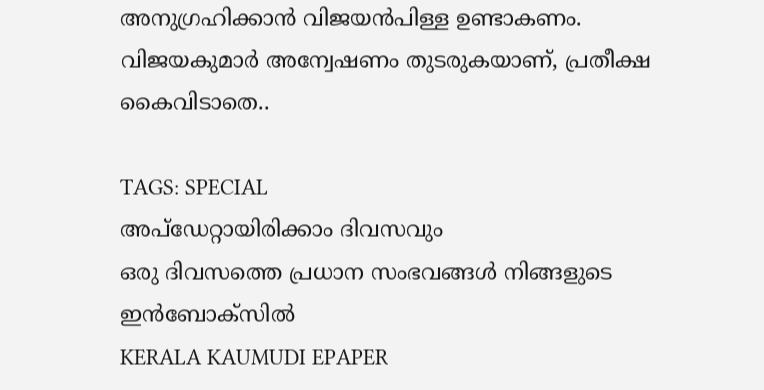അനുഗ്രഹിക്കാൻ വിജയൻപിള്ള ഉണ്ടാകണം. വിജയകുമാർ അന്വേഷണം തുടരുകയാണ്, പ്രതീക്ഷ കൈവിടാതെ..

TAGS: SPECIAL
അപ്ഡേറ്റായിരിക്കാം ദിവസവും
ഒരു ദിവസത്തെ പ്രധാന സംഭവങ്ങൾ നിങ്ങളുടെ ഇൻബോക്സിൽ
KERALA KAUMUDI EPAPER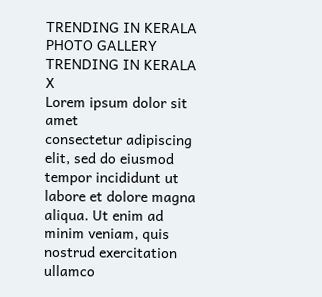TRENDING IN KERALA
PHOTO GALLERY
TRENDING IN KERALA
X
Lorem ipsum dolor sit amet
consectetur adipiscing elit, sed do eiusmod tempor incididunt ut labore et dolore magna aliqua. Ut enim ad minim veniam, quis nostrud exercitation ullamco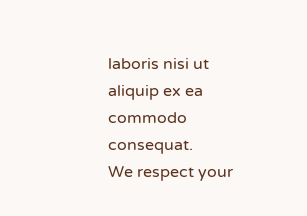laboris nisi ut aliquip ex ea commodo consequat.
We respect your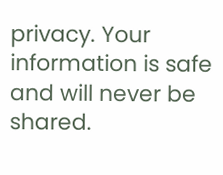privacy. Your information is safe and will never be shared.